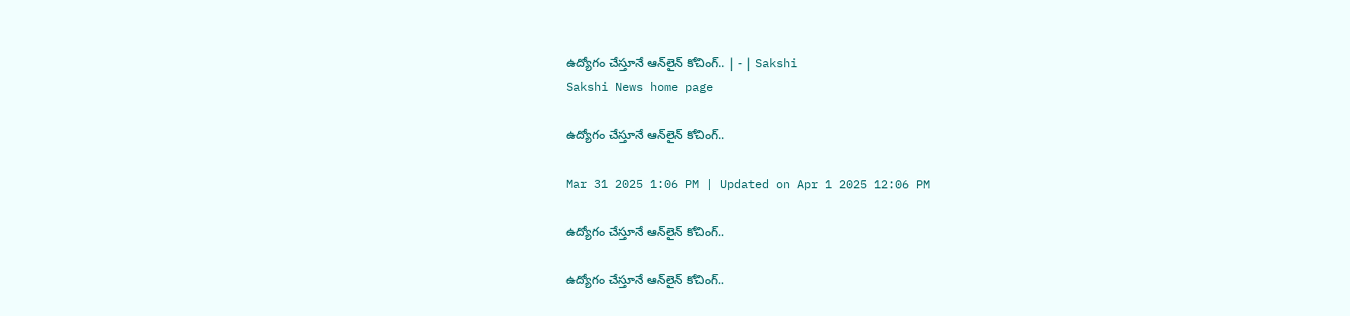ఉద్యోగం చేస్తూనే ఆన్‌లైన్‌ కోచింగ్‌.. | - | Sakshi
Sakshi News home page

ఉద్యోగం చేస్తూనే ఆన్‌లైన్‌ కోచింగ్‌..

Mar 31 2025 1:06 PM | Updated on Apr 1 2025 12:06 PM

ఉద్యోగం చేస్తూనే ఆన్‌లైన్‌ కోచింగ్‌..

ఉద్యోగం చేస్తూనే ఆన్‌లైన్‌ కోచింగ్‌..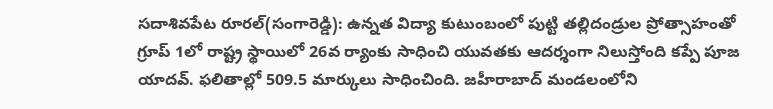సదాశివపేట రూరల్‌(సంగారెడ్డి): ఉన్నత విద్యా కుటుంబంలో పుట్టి తల్లిదండ్రుల ప్రోత్సాహంతో గ్రూప్‌ 1లో రాష్ట్ర స్థాయిలో 26వ ర్యాంకు సాధించి యువతకు ఆదర్శంగా నిలుస్తోంది కప్పే పూజ యాదవ్‌. ఫలితాల్లో 509.5 మార్కులు సాధించింది. జహీరాబాద్‌ మండలంలోని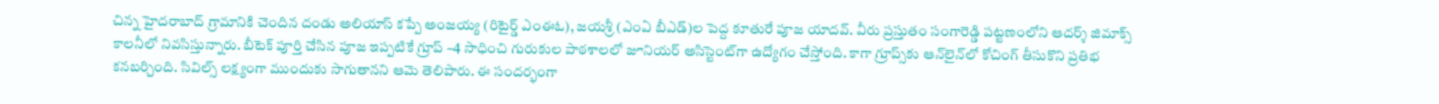చిన్న హైదరాబాద్‌ గ్రామానికి చెందిన దండు అలియాస్‌ కప్పే అంజయ్య (రిటైర్డ్‌ ఎంఈఓ), జయశ్రీ (ఎంఏ బీఎడ్‌)ల పెద్ద కూతురే పూజ యాదవ్‌. వీరు ప్రస్తుతం సంగారెడ్డి పట్టణంలోని ఆదర్శ్‌ జిమాక్స్‌ కాలనీలో నివసిస్తున్నారు. బీటెక్‌ పూర్తి చేసిన పూజ ఇప్పటికే గ్రూప్‌ –4 సాధించి గురుకుల పాఠశాలలో జూనియర్‌ అసిస్టెంట్‌గా ఉద్యోగం చేస్తోంది. కాగా గ్రూప్స్‌కు ఆన్‌లైన్‌లో కోచింగ్‌ తీసుకొని ప్రతిభ కనబర్చింది. సివిల్స్‌ లక్ష్యంగా ముందుకు సాగుతానని ఆమె తెలిపారు. ఈ సందర్భంగా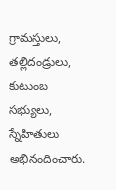గ్రామస్తులు, తల్లిదండ్రులు, కుటుంబ సభ్యులు, స్నేహితులు అభినందించారు.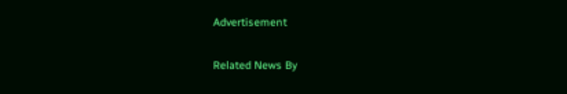Advertisement

Related News By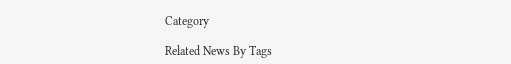Category

Related News By Tags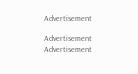Advertisement

Advertisement
Advertisement